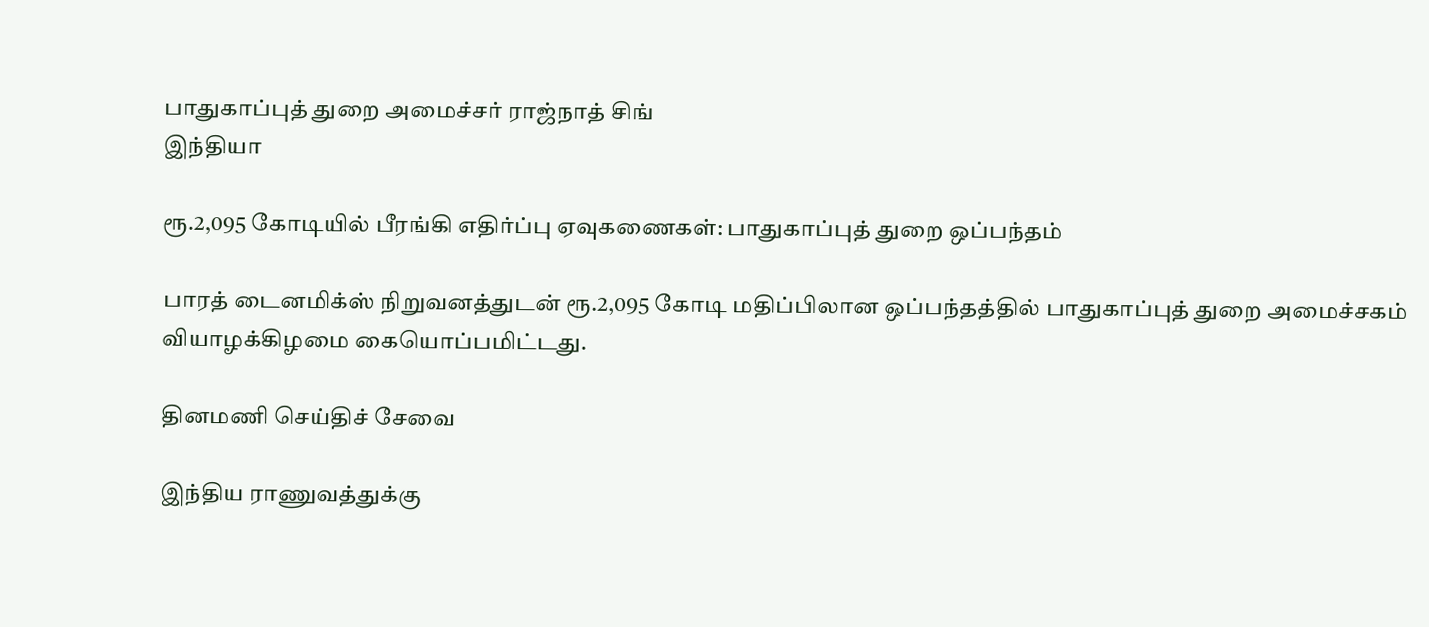பாதுகாப்புத் துறை அமைச்சர் ராஜ்நாத் சிங்
இந்தியா

ரூ.2,095 கோடியில் பீரங்கி எதிர்ப்பு ஏவுகணைகள்: பாதுகாப்புத் துறை ஒப்பந்தம்

பாரத் டைனமிக்ஸ் நிறுவனத்துடன் ரூ.2,095 கோடி மதிப்பிலான ஒப்பந்தத்தில் பாதுகாப்புத் துறை அமைச்சகம் வியாழக்கிழமை கையொப்பமிட்டது.

தினமணி செய்திச் சேவை

இந்திய ராணுவத்துக்கு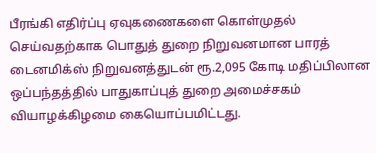பீரங்கி எதிர்ப்பு ஏவுகணைகளை கொள்முதல் செய்வதற்காக பொதுத் துறை நிறுவனமான பாரத் டைனமிக்ஸ் நிறுவனத்துடன் ரூ.2,095 கோடி மதிப்பிலான ஒப்பந்தத்தில் பாதுகாப்புத் துறை அமைச்சகம் வியாழக்கிழமை கையொப்பமிட்டது.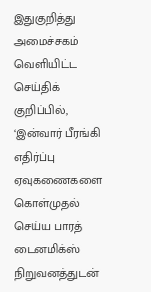இதுகுறித்து அமைச்சகம் வெளியிட்ட செய்திக் குறிப்பில், ‘இன்வார் பீரங்கி எதிர்ப்பு ஏவுகணைகளை கொள்முதல் செய்ய பாரத் டைனமிக்ஸ் நிறுவனத்துடன்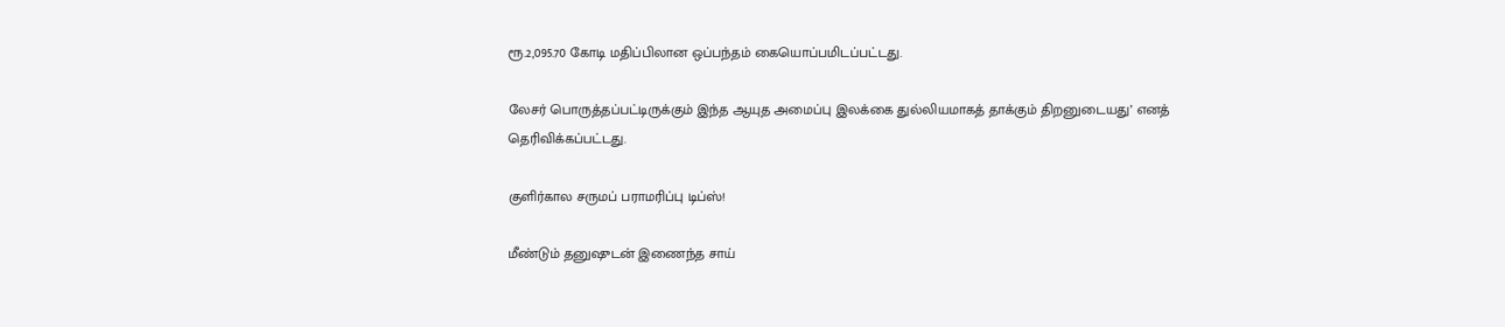ரூ.2,095.70 கோடி மதிப்பிலான ஒப்பந்தம் கையொப்பமிடப்பட்டது.

லேசர் பொருத்தப்பட்டிருக்கும் இந்த ஆயுத அமைப்பு இலக்கை துல்லியமாகத் தாக்கும் திறனுடையது’ எனத் தெரிவிக்கப்பட்டது.

குளிர்கால சருமப் பராமரிப்பு டிப்ஸ்!

மீண்டும் தனுஷுடன் இணைந்த சாய்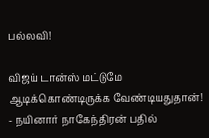பல்லவி!

விஜய் டான்ஸ் மட்டுமே ஆடிக்கொண்டிருக்க வேண்டியதுதான்! - நயினார் நாகேந்திரன் பதில்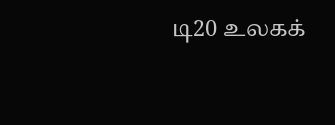டி20 உலகக்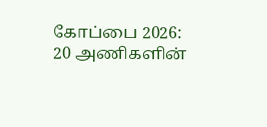கோப்பை 2026: 20 அணிகளின்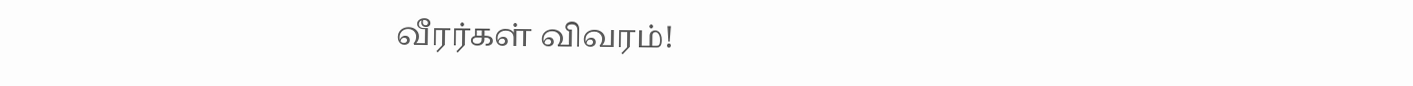வீரர்கள் விவரம்!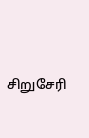சிறுசேரி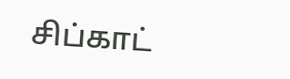சிப்காட்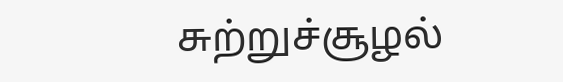சுற்றுச்சூழல்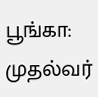பூங்கா: முதல்வர்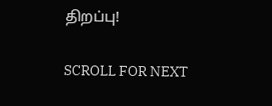திறப்பு!

SCROLL FOR NEXT